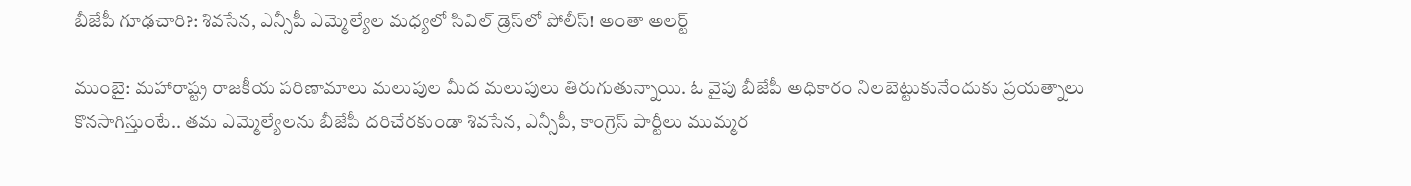బీజేపీ గూఢచారి?: శివసేన, ఎన్సీపీ ఎమ్మెల్యేల మధ్యలో సివిల్ డ్రెస్‌లో పోలీస్! అంతా అలర్ట్

ముంబై: మహారాష్ట్ర రాజకీయ పరిణామాలు మలుపుల మీద మలుపులు తిరుగుతున్నాయి. ఓ వైపు బీజేపీ అధికారం నిలబెట్టుకునేందుకు ప్రయత్నాలు కొనసాగిస్తుంటే.. తమ ఎమ్మెల్యేలను బీజేపీ దరిచేరకుండా శివసేన, ఎన్సీపీ, కాంగ్రెస్ పార్టీలు ముమ్మర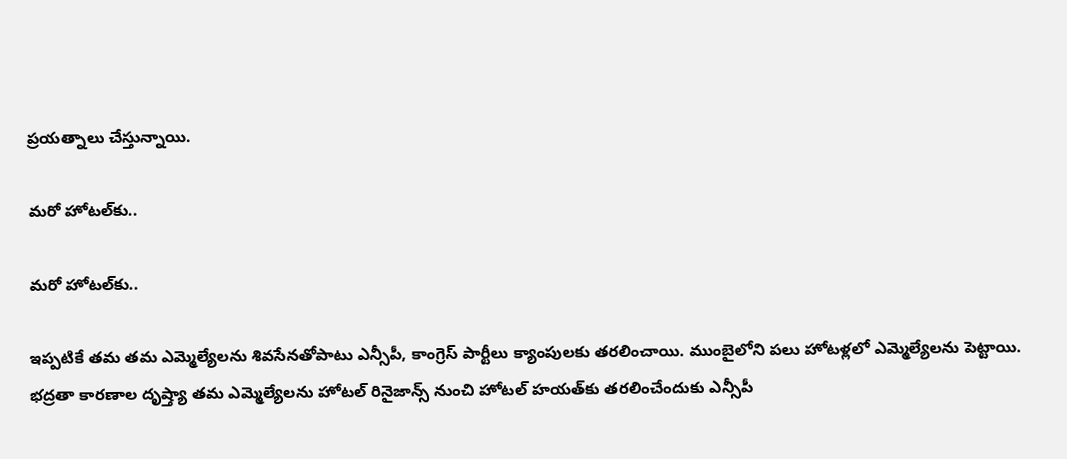ప్రయత్నాలు చేస్తున్నాయి.

మరో హోటల్‌కు..

మరో హోటల్‌కు..

ఇప్పటికే తమ తమ ఎమ్మెల్యేలను శివసేనతోపాటు ఎన్సీపీ, కాంగ్రెస్ పార్టీలు క్యాంపులకు తరలించాయి. ముంబైలోని పలు హోటళ్లలో ఎమ్మెల్యేలను పెట్టాయి. భద్రతా కారణాల దృష్త్యా తమ ఎమ్మెల్యేలను హోటల్ రినైజాన్స్ నుంచి హోటల్ హయత్‌కు తరలించేందుకు ఎన్సీపీ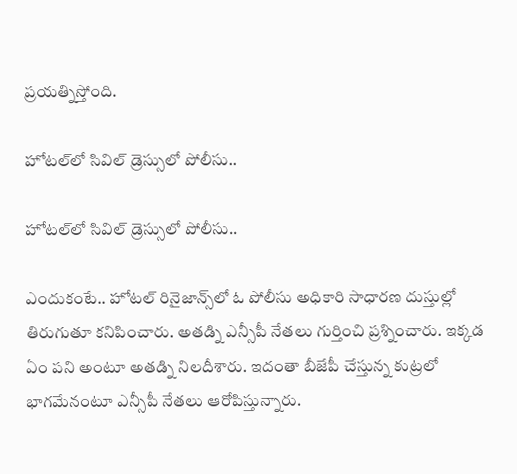ప్రయత్నిస్తోంది.

హోటల్‌లో సివిల్ డ్రెస్సులో పోలీసు..

హోటల్‌లో సివిల్ డ్రెస్సులో పోలీసు..

ఎందుకంటే.. హోటల్ రినైజాన్స్‌లో ఓ పోలీసు అధికారి సాధారణ దుస్తుల్లో తిరుగుతూ కనిపించారు. అతడ్ని ఎన్సీపీ నేతలు గుర్తించి ప్రశ్నించారు. ఇక్కడ ఏం పని అంటూ అతడ్ని నిలదీశారు. ఇదంతా బీజేపీ చేస్తున్న కుట్రలో భాగమేనంటూ ఎన్సీపీ నేతలు ఆరోపిస్తున్నారు.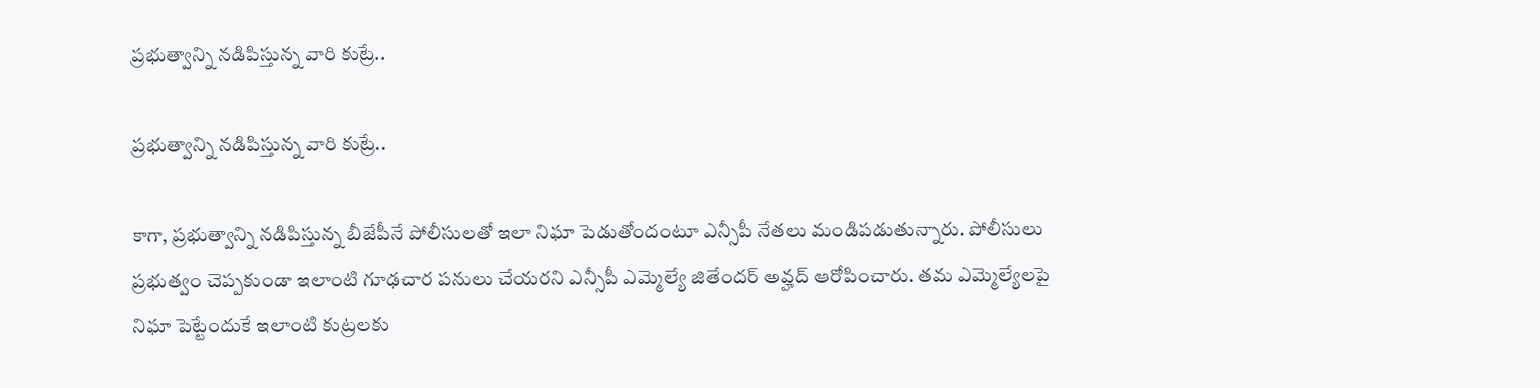ప్రభుత్వాన్ని నడిపిస్తున్న వారి కుట్రే..

ప్రభుత్వాన్ని నడిపిస్తున్న వారి కుట్రే..

కాగా, ప్రభుత్వాన్ని నడిపిస్తున్న బీజేపీనే పోలీసులతో ఇలా నిఘా పెడుతోందంటూ ఎన్సీపీ నేతలు మండిపడుతున్నారు. పోలీసులు ప్రభుత్వం చెప్పకుండా ఇలాంటి గూఢచార పనులు చేయరని ఎన్సీపీ ఎమ్మెల్యే జితేందర్ అవ్హద్ ఆరోపించారు. తమ ఎమ్మెల్యేలపై నిఘా పెట్టేందుకే ఇలాంటి కుట్రలకు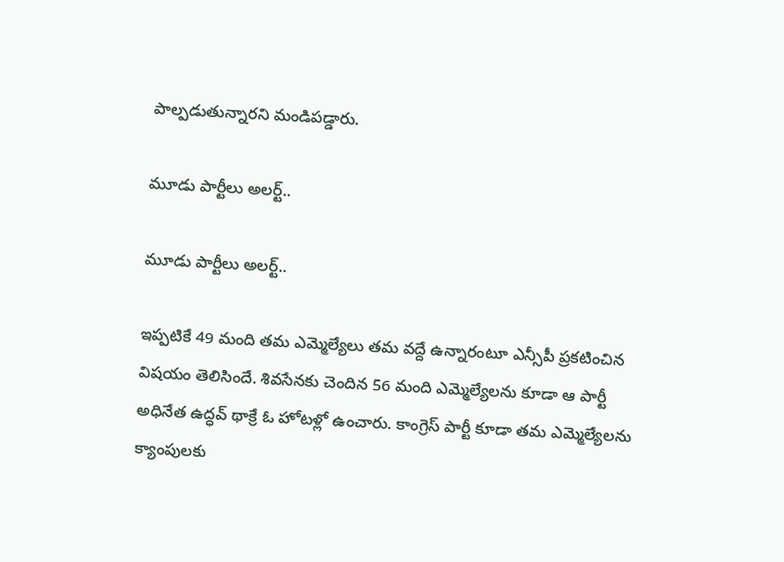పాల్పడుతున్నారని మండిపడ్డారు.

మూడు పార్టీలు అలర్ట్..

మూడు పార్టీలు అలర్ట్..

ఇప్పటికే 49 మంది తమ ఎమ్మెల్యేలు తమ వద్దే ఉన్నారంటూ ఎన్సీపీ ప్రకటించిన విషయం తెలిసిందే. శివసేనకు చెందిన 56 మంది ఎమ్మెల్యేలను కూడా ఆ పార్టీ అధినేత ఉద్ధవ్ థాక్రే ఓ హోటళ్లో ఉంచారు. కాంగ్రెస్ పార్టీ కూడా తమ ఎమ్మెల్యేలను క్యాంపులకు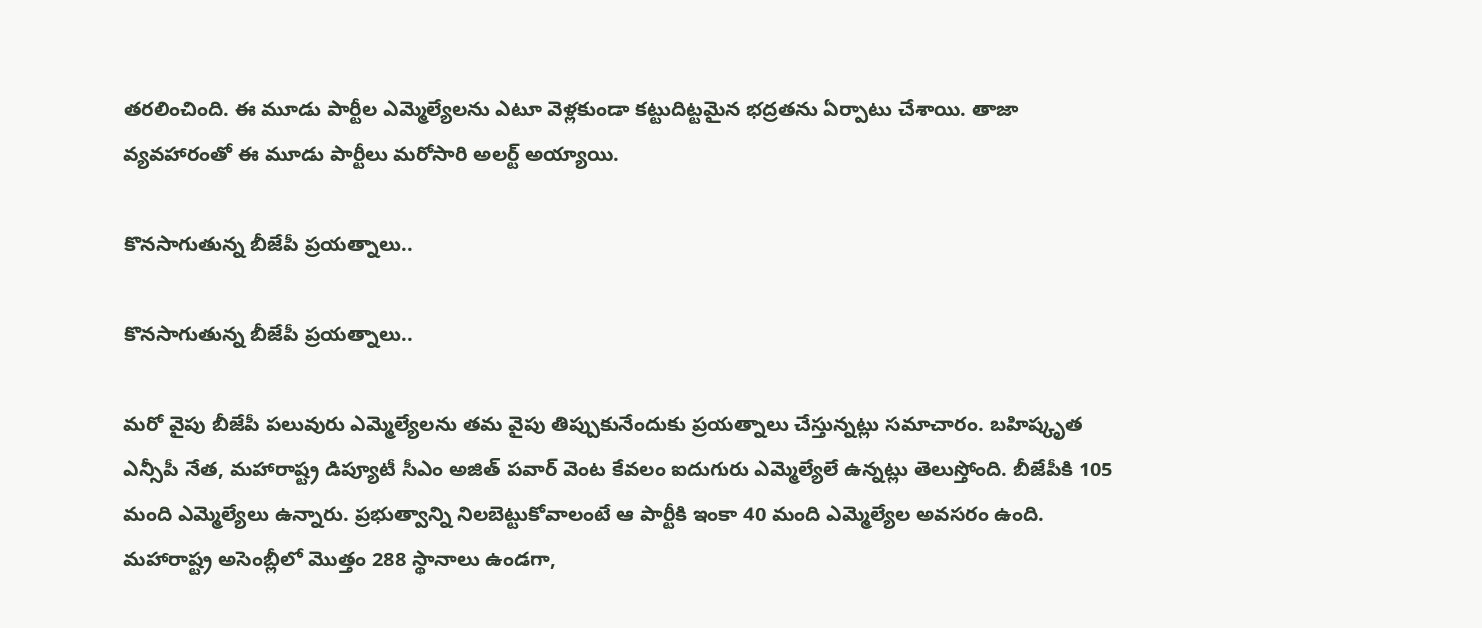తరలించింది. ఈ మూడు పార్టీల ఎమ్మెల్యేలను ఎటూ వెళ్లకుండా కట్టుదిట్టమైన భద్రతను ఏర్పాటు చేశాయి. తాజా వ్యవహారంతో ఈ మూడు పార్టీలు మరోసారి అలర్ట్ అయ్యాయి.

కొనసాగుతున్న బీజేపీ ప్రయత్నాలు..

కొనసాగుతున్న బీజేపీ ప్రయత్నాలు..

మరో వైపు బీజేపీ పలువురు ఎమ్మెల్యేలను తమ వైపు తిప్పుకునేందుకు ప్రయత్నాలు చేస్తున్నట్లు సమాచారం. బహిష్కృత ఎన్సీపీ నేత, మహారాష్ట్ర డిప్యూటీ సీఎం అజిత్ పవార్‌ వెంట కేవలం ఐదుగురు ఎమ్మెల్యేలే ఉన్నట్లు తెలుస్తోంది. బీజేపీకి 105 మంది ఎమ్మెల్యేలు ఉన్నారు. ప్రభుత్వాన్ని నిలబెట్టుకోవాలంటే ఆ పార్టీకి ఇంకా 40 మంది ఎమ్మెల్యేల అవసరం ఉంది. మహారాష్ట్ర అసెంబ్లీలో మొత్తం 288 స్థానాలు ఉండగా,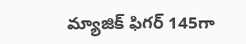మ్యాజిక్ ఫిగర్ 145గా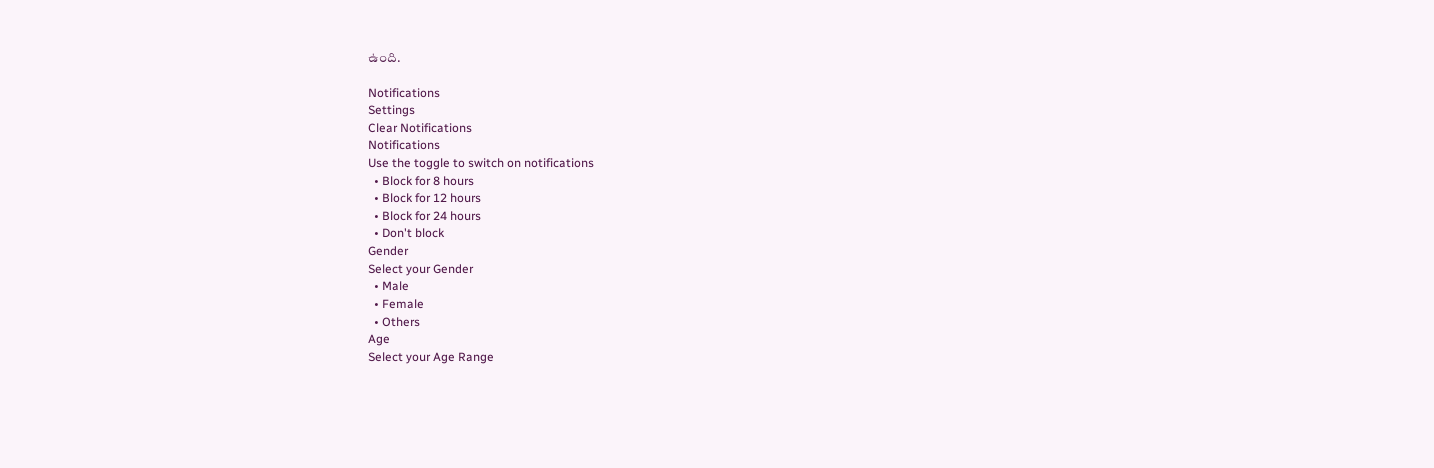ఉంది.

Notifications
Settings
Clear Notifications
Notifications
Use the toggle to switch on notifications
  • Block for 8 hours
  • Block for 12 hours
  • Block for 24 hours
  • Don't block
Gender
Select your Gender
  • Male
  • Female
  • Others
Age
Select your Age Range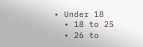• Under 18
  • 18 to 25
  • 26 to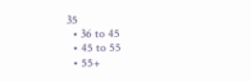35
  • 36 to 45
  • 45 to 55
  • 55+